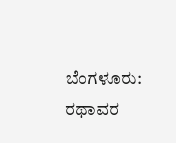ಬೆಂಗಳೂರು: ರಥಾವರ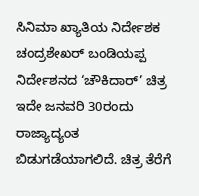ಸಿನಿಮಾ ಖ್ಯಾತಿಯ ನಿರ್ದೇಶಕ ಚಂದ್ರಶೇಖರ್ ಬಂಡಿಯಪ್ಪ ನಿರ್ದೇಶನದ ‘ಚೌಕಿದಾರ್’ ಚಿತ್ರ ಇದೇ ಜನವರಿ 30ರಂದು ರಾಜ್ಯಾದ್ಯಂತ ಬಿಡುಗಡೆಯಾಗಲಿದೆ. ಚಿತ್ರ ತೆರೆಗೆ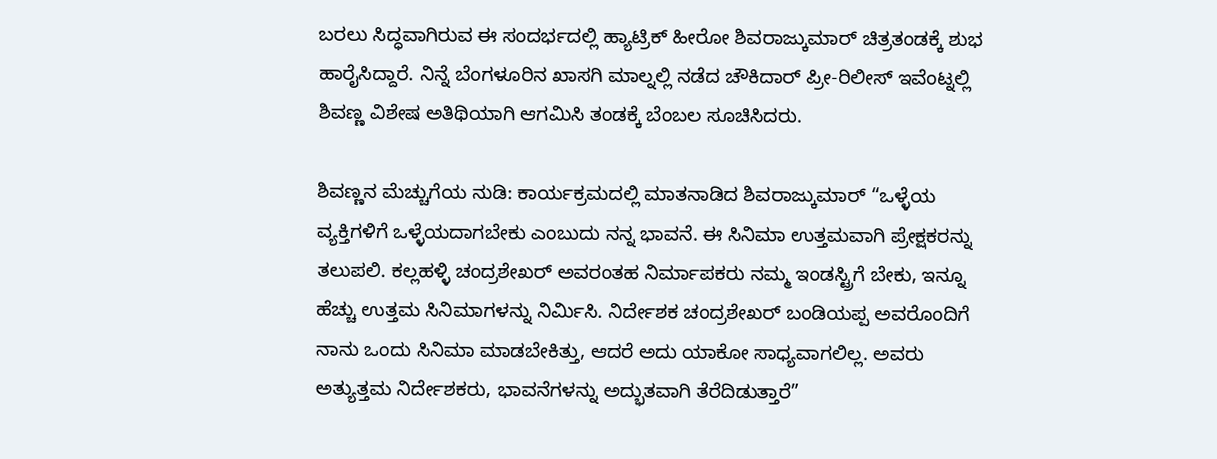ಬರಲು ಸಿದ್ಧವಾಗಿರುವ ಈ ಸಂದರ್ಭದಲ್ಲಿ ಹ್ಯಾಟ್ರಿಕ್ ಹೀರೋ ಶಿವರಾಜ್ಕುಮಾರ್ ಚಿತ್ರತಂಡಕ್ಕೆ ಶುಭ ಹಾರೈಸಿದ್ದಾರೆ. ನಿನ್ನೆ ಬೆಂಗಳೂರಿನ ಖಾಸಗಿ ಮಾಲ್ನಲ್ಲಿ ನಡೆದ ಚೌಕಿದಾರ್ ಪ್ರೀ-ರಿಲೀಸ್ ಇವೆಂಟ್ನಲ್ಲಿ ಶಿವಣ್ಣ ವಿಶೇಷ ಅತಿಥಿಯಾಗಿ ಆಗಮಿಸಿ ತಂಡಕ್ಕೆ ಬೆಂಬಲ ಸೂಚಿಸಿದರು.

ಶಿವಣ್ಣನ ಮೆಚ್ಚುಗೆಯ ನುಡಿ: ಕಾರ್ಯಕ್ರಮದಲ್ಲಿ ಮಾತನಾಡಿದ ಶಿವರಾಜ್ಕುಮಾರ್ “ಒಳ್ಳೆಯ ವ್ಯಕ್ತಿಗಳಿಗೆ ಒಳ್ಳೆಯದಾಗಬೇಕು ಎಂಬುದು ನನ್ನ ಭಾವನೆ. ಈ ಸಿನಿಮಾ ಉತ್ತಮವಾಗಿ ಪ್ರೇಕ್ಷಕರನ್ನು ತಲುಪಲಿ. ಕಲ್ಲಹಳ್ಳಿ ಚಂದ್ರಶೇಖರ್ ಅವರಂತಹ ನಿರ್ಮಾಪಕರು ನಮ್ಮ ಇಂಡಸ್ಟ್ರಿಗೆ ಬೇಕು, ಇನ್ನೂ ಹೆಚ್ಚು ಉತ್ತಮ ಸಿನಿಮಾಗಳನ್ನು ನಿರ್ಮಿಸಿ. ನಿರ್ದೇಶಕ ಚಂದ್ರಶೇಖರ್ ಬಂಡಿಯಪ್ಪ ಅವರೊಂದಿಗೆ ನಾನು ಒಂದು ಸಿನಿಮಾ ಮಾಡಬೇಕಿತ್ತು, ಆದರೆ ಅದು ಯಾಕೋ ಸಾಧ್ಯವಾಗಲಿಲ್ಲ. ಅವರು ಅತ್ಯುತ್ತಮ ನಿರ್ದೇಶಕರು, ಭಾವನೆಗಳನ್ನು ಅದ್ಭುತವಾಗಿ ತೆರೆದಿಡುತ್ತಾರೆ”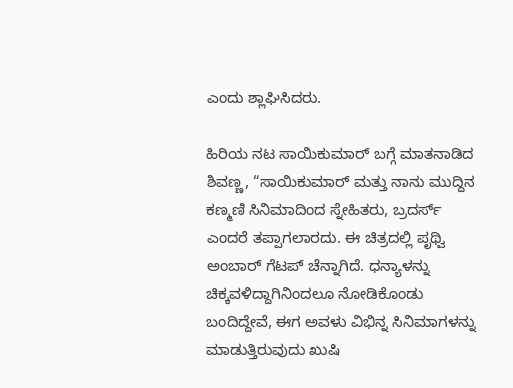ಎಂದು ಶ್ಲಾಘಿಸಿದರು.

ಹಿರಿಯ ನಟ ಸಾಯಿಕುಮಾರ್ ಬಗ್ಗೆ ಮಾತನಾಡಿದ ಶಿವಣ್ಣ, “ಸಾಯಿಕುಮಾರ್ ಮತ್ತು ನಾನು ಮುದ್ದಿನ ಕಣ್ಮಣಿ ಸಿನಿಮಾದಿಂದ ಸ್ನೇಹಿತರು, ಬ್ರದರ್ಸ್ ಎಂದರೆ ತಪ್ಪಾಗಲಾರದು. ಈ ಚಿತ್ರದಲ್ಲಿ ಪೃಥ್ವಿ ಅಂಬಾರ್ ಗೆಟಪ್ ಚೆನ್ನಾಗಿದೆ. ಧನ್ಯಾಳನ್ನು ಚಿಕ್ಕವಳಿದ್ದಾಗಿನಿಂದಲೂ ನೋಡಿಕೊಂಡು ಬಂದಿದ್ದೇವೆ, ಈಗ ಅವಳು ವಿಭಿನ್ನ ಸಿನಿಮಾಗಳನ್ನು ಮಾಡುತ್ತಿರುವುದು ಖುಷಿ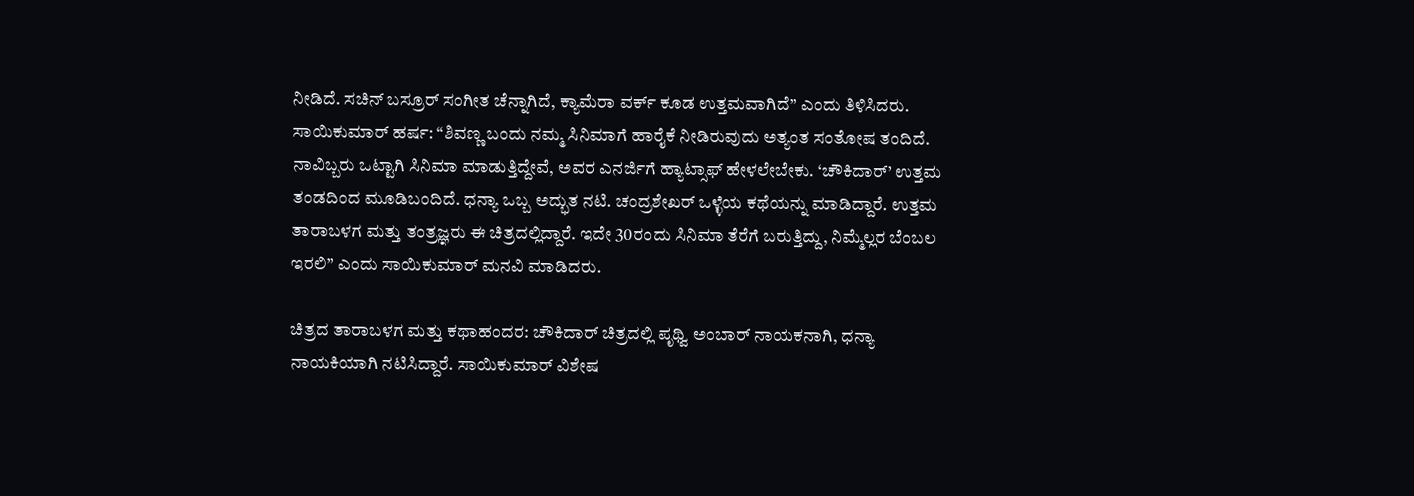ನೀಡಿದೆ. ಸಚಿನ್ ಬಸ್ರೂರ್ ಸಂಗೀತ ಚೆನ್ನಾಗಿದೆ, ಕ್ಯಾಮೆರಾ ವರ್ಕ್ ಕೂಡ ಉತ್ತಮವಾಗಿದೆ” ಎಂದು ತಿಳಿಸಿದರು.
ಸಾಯಿಕುಮಾರ್ ಹರ್ಷ: “ಶಿವಣ್ಣ ಬಂದು ನಮ್ಮ ಸಿನಿಮಾಗೆ ಹಾರೈಕೆ ನೀಡಿರುವುದು ಅತ್ಯಂತ ಸಂತೋಷ ತಂದಿದೆ. ನಾವಿಬ್ಬರು ಒಟ್ಟಾಗಿ ಸಿನಿಮಾ ಮಾಡುತ್ತಿದ್ದೇವೆ, ಅವರ ಎನರ್ಜಿಗೆ ಹ್ಯಾಟ್ಸಾಫ್ ಹೇಳಲೇಬೇಕು. ‘ಚೌಕಿದಾರ್’ ಉತ್ತಮ ತಂಡದಿಂದ ಮೂಡಿಬಂದಿದೆ. ಧನ್ಯಾ ಒಬ್ಬ ಅದ್ಭುತ ನಟಿ. ಚಂದ್ರಶೇಖರ್ ಒಳ್ಳೆಯ ಕಥೆಯನ್ನು ಮಾಡಿದ್ದಾರೆ. ಉತ್ತಮ ತಾರಾಬಳಗ ಮತ್ತು ತಂತ್ರಜ್ಞರು ಈ ಚಿತ್ರದಲ್ಲಿದ್ದಾರೆ. ಇದೇ 30ರಂದು ಸಿನಿಮಾ ತೆರೆಗೆ ಬರುತ್ತಿದ್ದು, ನಿಮ್ಮೆಲ್ಲರ ಬೆಂಬಲ ಇರಲಿ” ಎಂದು ಸಾಯಿಕುಮಾರ್ ಮನವಿ ಮಾಡಿದರು.

ಚಿತ್ರದ ತಾರಾಬಳಗ ಮತ್ತು ಕಥಾಹಂದರ: ಚೌಕಿದಾರ್ ಚಿತ್ರದಲ್ಲಿ ಪೃಥ್ವಿ ಅಂಬಾರ್ ನಾಯಕನಾಗಿ, ಧನ್ಯಾ ನಾಯಕಿಯಾಗಿ ನಟಿಸಿದ್ದಾರೆ. ಸಾಯಿಕುಮಾರ್ ವಿಶೇಷ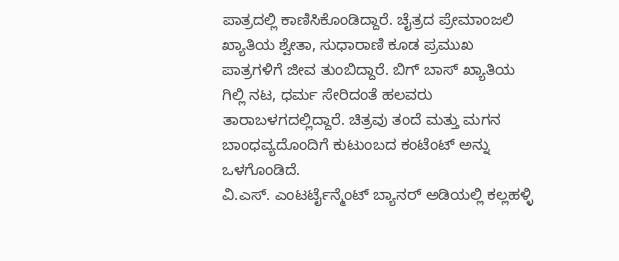ಪಾತ್ರದಲ್ಲಿ ಕಾಣಿಸಿಕೊಂಡಿದ್ದಾರೆ. ಚೈತ್ರದ ಪ್ರೇಮಾಂಜಲಿ ಖ್ಯಾತಿಯ ಶ್ವೇತಾ, ಸುಧಾರಾಣಿ ಕೂಡ ಪ್ರಮುಖ ಪಾತ್ರಗಳಿಗೆ ಜೀವ ತುಂಬಿದ್ದಾರೆ. ಬಿಗ್ ಬಾಸ್ ಖ್ಯಾತಿಯ ಗಿಲ್ಲಿ ನಟ, ಧರ್ಮ ಸೇರಿದಂತೆ ಹಲವರು ತಾರಾಬಳಗದಲ್ಲಿದ್ದಾರೆ. ಚಿತ್ರವು ತಂದೆ ಮತ್ತು ಮಗನ ಬಾಂಧವ್ಯದೊಂದಿಗೆ ಕುಟುಂಬದ ಕಂಟೆಂಟ್ ಅನ್ನು ಒಳಗೊಂಡಿದೆ.
ವಿ.ಎಸ್. ಎಂಟರ್ಟೈನ್ಮೆಂಟ್ ಬ್ಯಾನರ್ ಅಡಿಯಲ್ಲಿ ಕಲ್ಲಹಳ್ಳಿ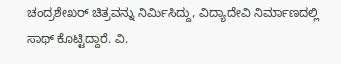ಚಂದ್ರಶೇಖರ್ ಚಿತ್ರವನ್ನು ನಿರ್ಮಿಸಿದ್ದು, ವಿದ್ಯಾದೇವಿ ನಿರ್ಮಾಣದಲ್ಲಿ ಸಾಥ್ ಕೊಟ್ಟಿದ್ದಾರೆ. ವಿ.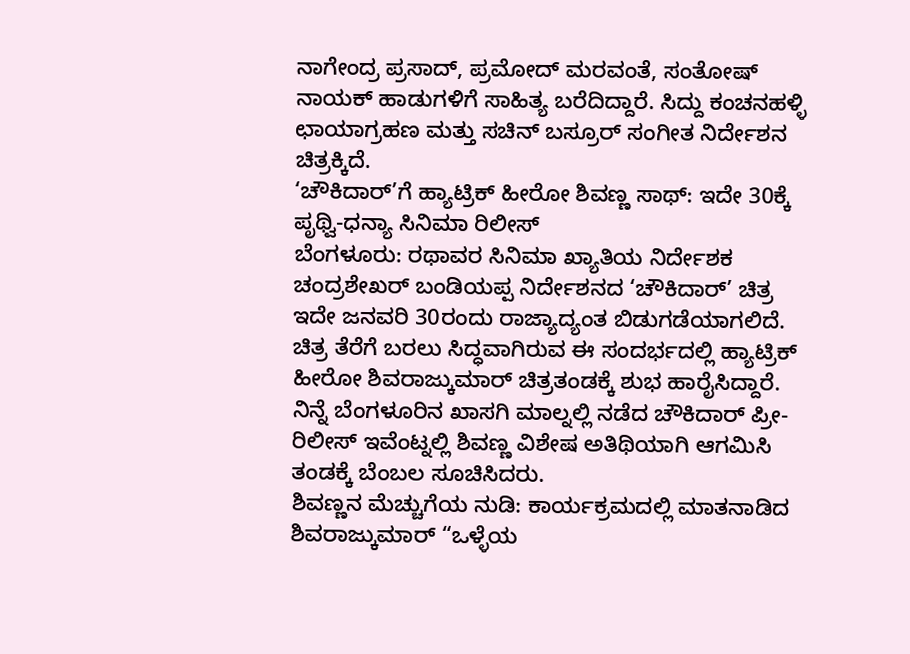ನಾಗೇಂದ್ರ ಪ್ರಸಾದ್, ಪ್ರಮೋದ್ ಮರವಂತೆ, ಸಂತೋಷ್ ನಾಯಕ್ ಹಾಡುಗಳಿಗೆ ಸಾಹಿತ್ಯ ಬರೆದಿದ್ದಾರೆ. ಸಿದ್ದು ಕಂಚನಹಳ್ಳಿ ಛಾಯಾಗ್ರಹಣ ಮತ್ತು ಸಚಿನ್ ಬಸ್ರೂರ್ ಸಂಗೀತ ನಿರ್ದೇಶನ ಚಿತ್ರಕ್ಕಿದೆ.
‘ಚೌಕಿದಾರ್’ಗೆ ಹ್ಯಾಟ್ರಿಕ್ ಹೀರೋ ಶಿವಣ್ಣ ಸಾಥ್: ಇದೇ 30ಕ್ಕೆ ಪೃಥ್ವಿ-ಧನ್ಯಾ ಸಿನಿಮಾ ರಿಲೀಸ್
ಬೆಂಗಳೂರು: ರಥಾವರ ಸಿನಿಮಾ ಖ್ಯಾತಿಯ ನಿರ್ದೇಶಕ ಚಂದ್ರಶೇಖರ್ ಬಂಡಿಯಪ್ಪ ನಿರ್ದೇಶನದ ‘ಚೌಕಿದಾರ್’ ಚಿತ್ರ ಇದೇ ಜನವರಿ 30ರಂದು ರಾಜ್ಯಾದ್ಯಂತ ಬಿಡುಗಡೆಯಾಗಲಿದೆ. ಚಿತ್ರ ತೆರೆಗೆ ಬರಲು ಸಿದ್ಧವಾಗಿರುವ ಈ ಸಂದರ್ಭದಲ್ಲಿ ಹ್ಯಾಟ್ರಿಕ್ ಹೀರೋ ಶಿವರಾಜ್ಕುಮಾರ್ ಚಿತ್ರತಂಡಕ್ಕೆ ಶುಭ ಹಾರೈಸಿದ್ದಾರೆ. ನಿನ್ನೆ ಬೆಂಗಳೂರಿನ ಖಾಸಗಿ ಮಾಲ್ನಲ್ಲಿ ನಡೆದ ಚೌಕಿದಾರ್ ಪ್ರೀ-ರಿಲೀಸ್ ಇವೆಂಟ್ನಲ್ಲಿ ಶಿವಣ್ಣ ವಿಶೇಷ ಅತಿಥಿಯಾಗಿ ಆಗಮಿಸಿ ತಂಡಕ್ಕೆ ಬೆಂಬಲ ಸೂಚಿಸಿದರು.
ಶಿವಣ್ಣನ ಮೆಚ್ಚುಗೆಯ ನುಡಿ: ಕಾರ್ಯಕ್ರಮದಲ್ಲಿ ಮಾತನಾಡಿದ ಶಿವರಾಜ್ಕುಮಾರ್ “ಒಳ್ಳೆಯ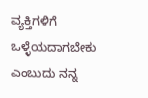ವ್ಯಕ್ತಿಗಳಿಗೆ ಒಳ್ಳೆಯದಾಗಬೇಕು ಎಂಬುದು ನನ್ನ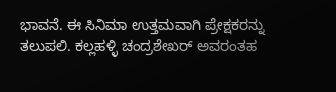ಭಾವನೆ. ಈ ಸಿನಿಮಾ ಉತ್ತಮವಾಗಿ ಪ್ರೇಕ್ಷಕರನ್ನು ತಲುಪಲಿ. ಕಲ್ಲಹಳ್ಳಿ ಚಂದ್ರಶೇಖರ್ ಅವರಂತಹ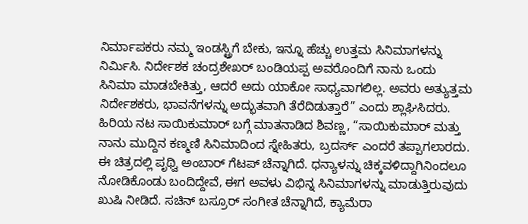ನಿರ್ಮಾಪಕರು ನಮ್ಮ ಇಂಡಸ್ಟ್ರಿಗೆ ಬೇಕು, ಇನ್ನೂ ಹೆಚ್ಚು ಉತ್ತಮ ಸಿನಿಮಾಗಳನ್ನು ನಿರ್ಮಿಸಿ. ನಿರ್ದೇಶಕ ಚಂದ್ರಶೇಖರ್ ಬಂಡಿಯಪ್ಪ ಅವರೊಂದಿಗೆ ನಾನು ಒಂದು ಸಿನಿಮಾ ಮಾಡಬೇಕಿತ್ತು, ಆದರೆ ಅದು ಯಾಕೋ ಸಾಧ್ಯವಾಗಲಿಲ್ಲ. ಅವರು ಅತ್ಯುತ್ತಮ ನಿರ್ದೇಶಕರು, ಭಾವನೆಗಳನ್ನು ಅದ್ಭುತವಾಗಿ ತೆರೆದಿಡುತ್ತಾರೆ” ಎಂದು ಶ್ಲಾಘಿಸಿದರು.
ಹಿರಿಯ ನಟ ಸಾಯಿಕುಮಾರ್ ಬಗ್ಗೆ ಮಾತನಾಡಿದ ಶಿವಣ್ಣ, “ಸಾಯಿಕುಮಾರ್ ಮತ್ತು ನಾನು ಮುದ್ದಿನ ಕಣ್ಮಣಿ ಸಿನಿಮಾದಿಂದ ಸ್ನೇಹಿತರು, ಬ್ರದರ್ಸ್ ಎಂದರೆ ತಪ್ಪಾಗಲಾರದು. ಈ ಚಿತ್ರದಲ್ಲಿ ಪೃಥ್ವಿ ಅಂಬಾರ್ ಗೆಟಪ್ ಚೆನ್ನಾಗಿದೆ. ಧನ್ಯಾಳನ್ನು ಚಿಕ್ಕವಳಿದ್ದಾಗಿನಿಂದಲೂ ನೋಡಿಕೊಂಡು ಬಂದಿದ್ದೇವೆ, ಈಗ ಅವಳು ವಿಭಿನ್ನ ಸಿನಿಮಾಗಳನ್ನು ಮಾಡುತ್ತಿರುವುದು ಖುಷಿ ನೀಡಿದೆ. ಸಚಿನ್ ಬಸ್ರೂರ್ ಸಂಗೀತ ಚೆನ್ನಾಗಿದೆ, ಕ್ಯಾಮೆರಾ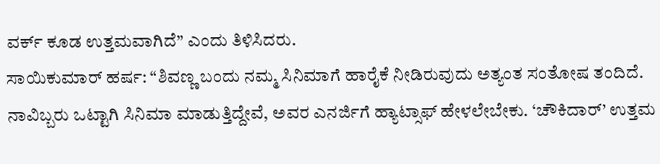ವರ್ಕ್ ಕೂಡ ಉತ್ತಮವಾಗಿದೆ” ಎಂದು ತಿಳಿಸಿದರು.
ಸಾಯಿಕುಮಾರ್ ಹರ್ಷ: “ಶಿವಣ್ಣ ಬಂದು ನಮ್ಮ ಸಿನಿಮಾಗೆ ಹಾರೈಕೆ ನೀಡಿರುವುದು ಅತ್ಯಂತ ಸಂತೋಷ ತಂದಿದೆ. ನಾವಿಬ್ಬರು ಒಟ್ಟಾಗಿ ಸಿನಿಮಾ ಮಾಡುತ್ತಿದ್ದೇವೆ, ಅವರ ಎನರ್ಜಿಗೆ ಹ್ಯಾಟ್ಸಾಫ್ ಹೇಳಲೇಬೇಕು. ‘ಚೌಕಿದಾರ್’ ಉತ್ತಮ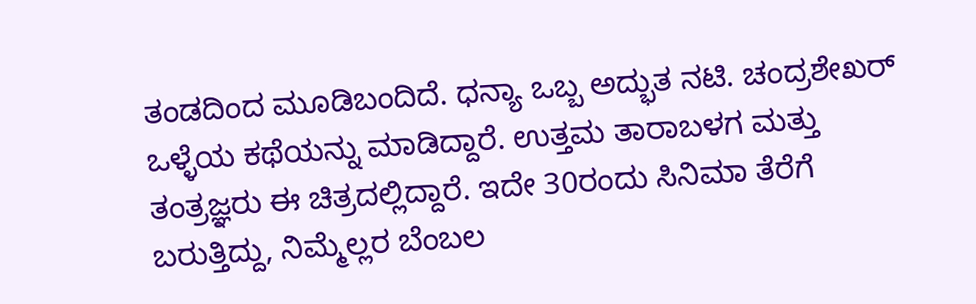ತಂಡದಿಂದ ಮೂಡಿಬಂದಿದೆ. ಧನ್ಯಾ ಒಬ್ಬ ಅದ್ಭುತ ನಟಿ. ಚಂದ್ರಶೇಖರ್ ಒಳ್ಳೆಯ ಕಥೆಯನ್ನು ಮಾಡಿದ್ದಾರೆ. ಉತ್ತಮ ತಾರಾಬಳಗ ಮತ್ತು ತಂತ್ರಜ್ಞರು ಈ ಚಿತ್ರದಲ್ಲಿದ್ದಾರೆ. ಇದೇ 30ರಂದು ಸಿನಿಮಾ ತೆರೆಗೆ ಬರುತ್ತಿದ್ದು, ನಿಮ್ಮೆಲ್ಲರ ಬೆಂಬಲ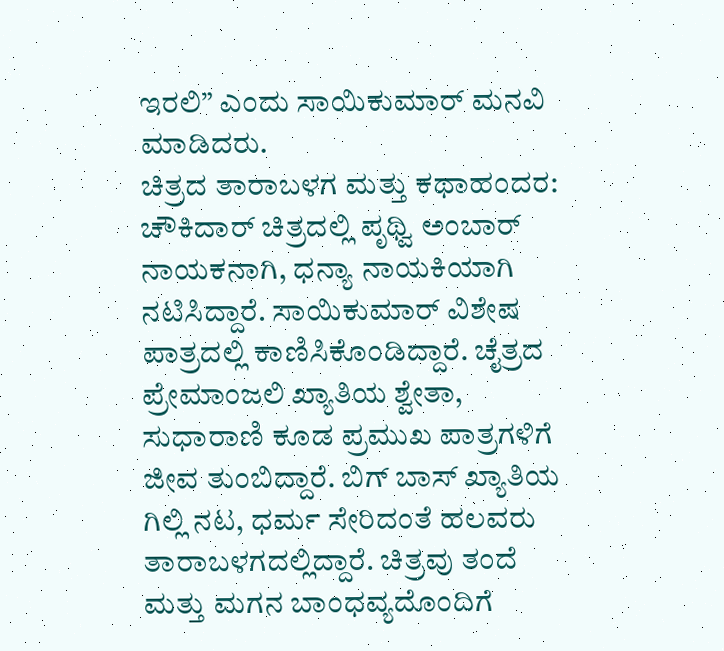ಇರಲಿ” ಎಂದು ಸಾಯಿಕುಮಾರ್ ಮನವಿ ಮಾಡಿದರು.
ಚಿತ್ರದ ತಾರಾಬಳಗ ಮತ್ತು ಕಥಾಹಂದರ: ಚೌಕಿದಾರ್ ಚಿತ್ರದಲ್ಲಿ ಪೃಥ್ವಿ ಅಂಬಾರ್ ನಾಯಕನಾಗಿ, ಧನ್ಯಾ ನಾಯಕಿಯಾಗಿ ನಟಿಸಿದ್ದಾರೆ. ಸಾಯಿಕುಮಾರ್ ವಿಶೇಷ ಪಾತ್ರದಲ್ಲಿ ಕಾಣಿಸಿಕೊಂಡಿದ್ದಾರೆ. ಚೈತ್ರದ ಪ್ರೇಮಾಂಜಲಿ ಖ್ಯಾತಿಯ ಶ್ವೇತಾ, ಸುಧಾರಾಣಿ ಕೂಡ ಪ್ರಮುಖ ಪಾತ್ರಗಳಿಗೆ ಜೀವ ತುಂಬಿದ್ದಾರೆ. ಬಿಗ್ ಬಾಸ್ ಖ್ಯಾತಿಯ ಗಿಲ್ಲಿ ನಟ, ಧರ್ಮ ಸೇರಿದಂತೆ ಹಲವರು ತಾರಾಬಳಗದಲ್ಲಿದ್ದಾರೆ. ಚಿತ್ರವು ತಂದೆ ಮತ್ತು ಮಗನ ಬಾಂಧವ್ಯದೊಂದಿಗೆ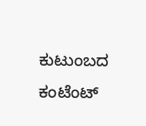ಕುಟುಂಬದ ಕಂಟೆಂಟ್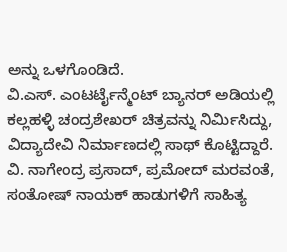ಅನ್ನು ಒಳಗೊಂಡಿದೆ.
ವಿ.ಎಸ್. ಎಂಟರ್ಟೈನ್ಮೆಂಟ್ ಬ್ಯಾನರ್ ಅಡಿಯಲ್ಲಿ ಕಲ್ಲಹಳ್ಳಿ ಚಂದ್ರಶೇಖರ್ ಚಿತ್ರವನ್ನು ನಿರ್ಮಿಸಿದ್ದು, ವಿದ್ಯಾದೇವಿ ನಿರ್ಮಾಣದಲ್ಲಿ ಸಾಥ್ ಕೊಟ್ಟಿದ್ದಾರೆ. ವಿ. ನಾಗೇಂದ್ರ ಪ್ರಸಾದ್, ಪ್ರಮೋದ್ ಮರವಂತೆ, ಸಂತೋಷ್ ನಾಯಕ್ ಹಾಡುಗಳಿಗೆ ಸಾಹಿತ್ಯ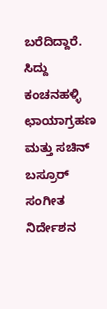ಬರೆದಿದ್ದಾರೆ. ಸಿದ್ದು ಕಂಚನಹಳ್ಳಿ ಛಾಯಾಗ್ರಹಣ ಮತ್ತು ಸಚಿನ್ ಬಸ್ರೂರ್ ಸಂಗೀತ ನಿರ್ದೇಶನ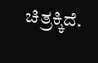ಚಿತ್ರಕ್ಕಿದೆ.